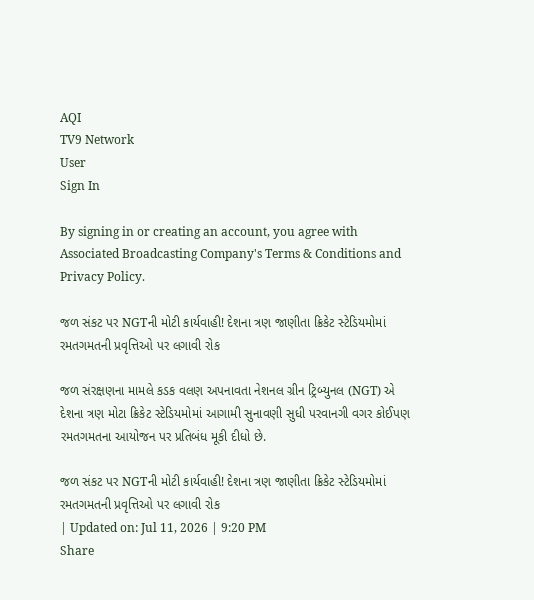AQI
TV9 Network
User
Sign In

By signing in or creating an account, you agree with Associated Broadcasting Company's Terms & Conditions and Privacy Policy.

જળ સંકટ પર NGTની મોટી કાર્યવાહી! દેશના ત્રણ જાણીતા ક્રિકેટ સ્ટેડિયમોમાં રમતગમતની પ્રવૃત્તિઓ પર લગાવી રોક

જળ સંરક્ષણના મામલે કડક વલણ અપનાવતા નેશનલ ગ્રીન ટ્રિબ્યુનલ (NGT) એ દેશના ત્રણ મોટા ક્રિકેટ સ્ટેડિયમોમાં આગામી સુનાવણી સુધી પરવાનગી વગર કોઈપણ રમતગમતના આયોજન પર પ્રતિબંધ મૂકી દીધો છે.

જળ સંકટ પર NGTની મોટી કાર્યવાહી! દેશના ત્રણ જાણીતા ક્રિકેટ સ્ટેડિયમોમાં રમતગમતની પ્રવૃત્તિઓ પર લગાવી રોક
| Updated on: Jul 11, 2026 | 9:20 PM
Share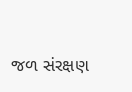જળ સંરક્ષણ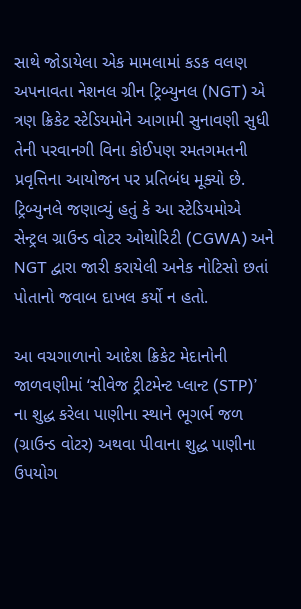સાથે જોડાયેલા એક મામલામાં કડક વલણ અપનાવતા નેશનલ ગ્રીન ટ્રિબ્યુનલ (NGT) એ ત્રણ ક્રિકેટ સ્ટેડિયમોને આગામી સુનાવણી સુધી તેની પરવાનગી વિના કોઈપણ રમતગમતની પ્રવૃત્તિના આયોજન પર પ્રતિબંધ મૂક્યો છે. ટ્રિબ્યુનલે જણાવ્યું હતું કે આ સ્ટેડિયમોએ સેન્ટ્રલ ગ્રાઉન્ડ વોટર ઓથોરિટી (CGWA) અને NGT દ્વારા જારી કરાયેલી અનેક નોટિસો છતાં પોતાનો જવાબ દાખલ કર્યો ન હતો.

આ વચગાળાનો આદેશ ક્રિકેટ મેદાનોની જાળવણીમાં ‘સીવેજ ટ્રીટમેન્ટ પ્લાન્ટ (STP)’ ના શુદ્ધ કરેલા પાણીના સ્થાને ભૂગર્ભ જળ (ગ્રાઉન્ડ વોટર) અથવા પીવાના શુદ્ધ પાણીના ઉપયોગ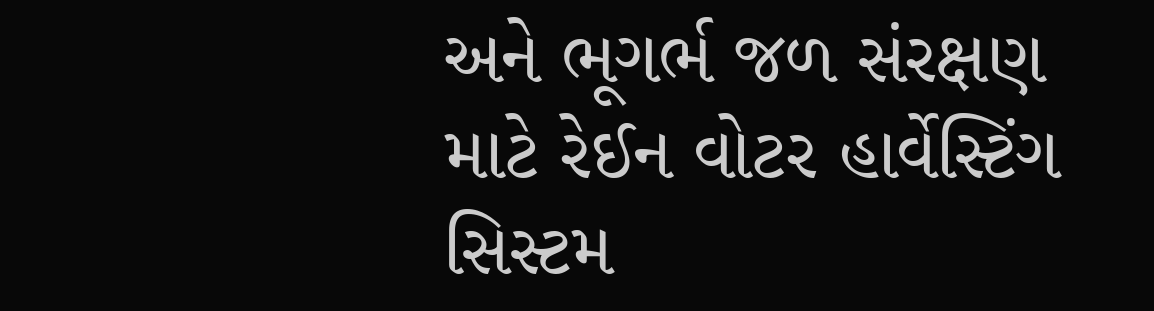અને ભૂગર્ભ જળ સંરક્ષણ માટે રેઈન વોટર હાર્વેસ્ટિંગ સિસ્ટમ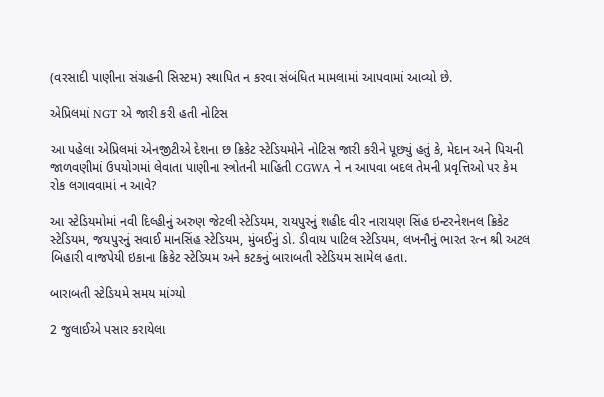(વરસાદી પાણીના સંગ્રહની સિસ્ટમ) સ્થાપિત ન કરવા સંબંધિત મામલામાં આપવામાં આવ્યો છે.

એપ્રિલમાં NGT એ જારી કરી હતી નોટિસ

આ પહેલા એપ્રિલમાં એનજીટીએ દેશના છ ક્રિકેટ સ્ટેડિયમોને નોટિસ જારી કરીને પૂછ્યું હતું કે, મેદાન અને પિચની જાળવણીમાં ઉપયોગમાં લેવાતા પાણીના સ્ત્રોતની માહિતી CGWA ને ન આપવા બદલ તેમની પ્રવૃત્તિઓ પર કેમ રોક લગાવવામાં ન આવે?

આ સ્ટેડિયમોમાં નવી દિલ્હીનું અરુણ જેટલી સ્ટેડિયમ, રાયપુરનું શહીદ વીર નારાયણ સિંહ ઇન્ટરનેશનલ ક્રિકેટ સ્ટેડિયમ, જયપુરનું સવાઈ માનસિંહ સ્ટેડિયમ, મુંબઈનું ડો. ડીવાય પાટિલ સ્ટેડિયમ, લખનૌનું ભારત રત્ન શ્રી અટલ બિહારી વાજપેયી ઇકાના ક્રિકેટ સ્ટેડિયમ અને કટકનું બારાબતી સ્ટેડિયમ સામેલ હતા.

બારાબતી સ્ટેડિયમે સમય માંગ્યો

2 જુલાઈએ પસાર કરાયેલા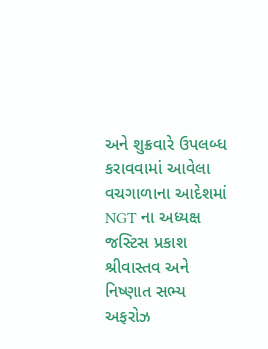અને શુક્રવારે ઉપલબ્ધ કરાવવામાં આવેલા વચગાળાના આદેશમાં NGT ના અધ્યક્ષ જસ્ટિસ પ્રકાશ શ્રીવાસ્તવ અને નિષ્ણાત સભ્ય અફરોઝ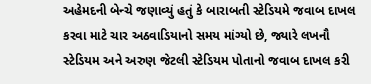અહેમદની બેન્ચે જણાવ્યું હતું કે બારાબતી સ્ટેડિયમે જવાબ દાખલ કરવા માટે ચાર અઠવાડિયાનો સમય માંગ્યો છે, જ્યારે લખનૌ સ્ટેડિયમ અને અરુણ જેટલી સ્ટેડિયમ પોતાનો જવાબ દાખલ કરી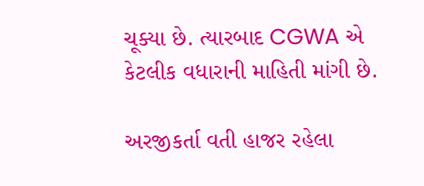ચૂક્યા છે. ત્યારબાદ CGWA એ કેટલીક વધારાની માહિતી માંગી છે.

અરજીકર્તા વતી હાજર રહેલા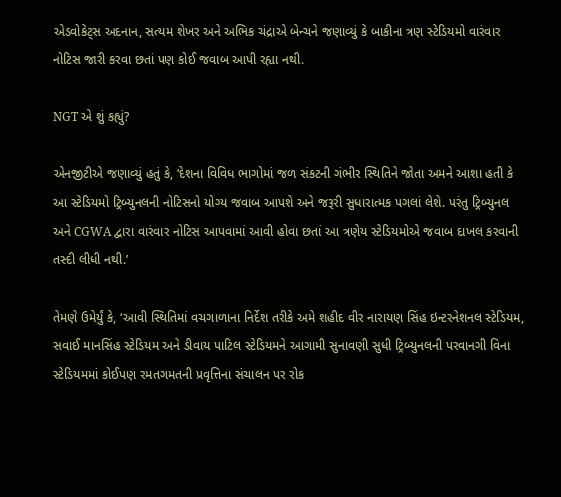એડવોકેટ્સ અદનાન, સત્યમ શેખર અને અભિક ચંદ્રાએ બેન્ચને જણાવ્યું કે બાકીના ત્રણ સ્ટેડિયમો વારંવાર નોટિસ જારી કરવા છતાં પણ કોઈ જવાબ આપી રહ્યા નથી.

NGT એ શું કહ્યું?

એનજીટીએ જણાવ્યું હતું કે, ‘દેશના વિવિધ ભાગોમાં જળ સંકટની ગંભીર સ્થિતિને જોતા અમને આશા હતી કે આ સ્ટેડિયમો ટ્રિબ્યુનલની નોટિસનો યોગ્ય જવાબ આપશે અને જરૂરી સુધારાત્મક પગલાં લેશે. પરંતુ ટ્રિબ્યુનલ અને CGWA દ્વારા વારંવાર નોટિસ આપવામાં આવી હોવા છતાં આ ત્રણેય સ્ટેડિયમોએ જવાબ દાખલ કરવાની તસ્દી લીધી નથી.’

તેમણે ઉમેર્યું કે, ‘આવી સ્થિતિમાં વચગાળાના નિર્દેશ તરીકે અમે શહીદ વીર નારાયણ સિંહ ઇન્ટરનેશનલ સ્ટેડિયમ, સવાઈ માનસિંહ સ્ટેડિયમ અને ડીવાય પાટિલ સ્ટેડિયમને આગામી સુનાવણી સુધી ટ્રિબ્યુનલની પરવાનગી વિના સ્ટેડિયમમાં કોઈપણ રમતગમતની પ્રવૃત્તિના સંચાલન પર રોક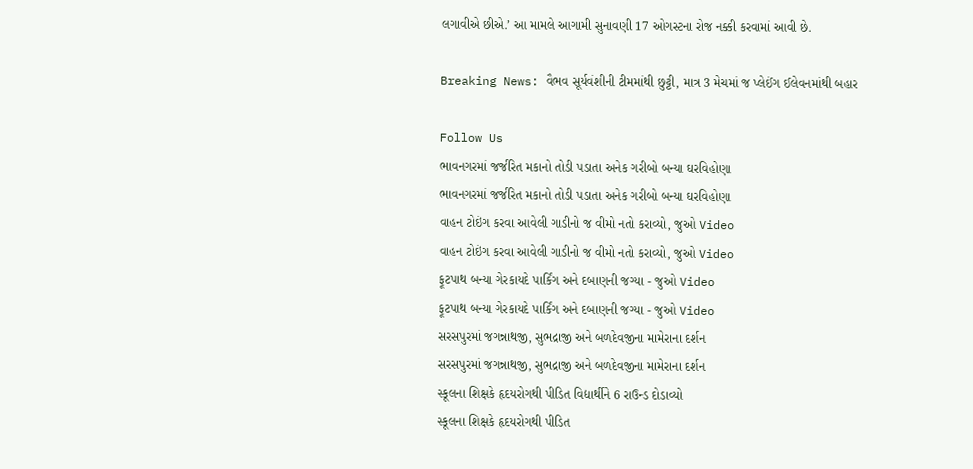લગાવીએ છીએ.’ આ મામલે આગામી સુનાવણી 17 ઓગસ્ટના રોજ નક્કી કરવામાં આવી છે.

Breaking News: વૈભવ સૂર્યવંશીની ટીમમાંથી છુટ્ટી, માત્ર 3 મેચમાં જ પ્લેઈંગ ઈલેવનમાંથી બહાર

Follow Us
ભાવનગરમાં જર્જરિત મકાનો તોડી પડાતા અનેક ગરીબો બન્યા ઘરવિહોણા
ભાવનગરમાં જર્જરિત મકાનો તોડી પડાતા અનેક ગરીબો બન્યા ઘરવિહોણા
વાહન ટોઇંગ કરવા આવેલી ગાડીનો જ વીમો નતો કરાવ્યો, જુઓ Video
વાહન ટોઇંગ કરવા આવેલી ગાડીનો જ વીમો નતો કરાવ્યો, જુઓ Video
ફૂટપાથ બન્યા ગેરકાયદે પાર્કિંગ અને દબાણની જગ્યા - જુઓ Video
ફૂટપાથ બન્યા ગેરકાયદે પાર્કિંગ અને દબાણની જગ્યા - જુઓ Video
સરસપુરમાં જગન્નાથજી, સુભદ્રાજી અને બળદેવજીના મામેરાના દર્શન
સરસપુરમાં જગન્નાથજી, સુભદ્રાજી અને બળદેવજીના મામેરાના દર્શન
સ્કૂલના શિક્ષકે હૃદયરોગથી પીડિત વિદ્યાર્થીને 6 રાઉન્ડ દોડાવ્યો
સ્કૂલના શિક્ષકે હૃદયરોગથી પીડિત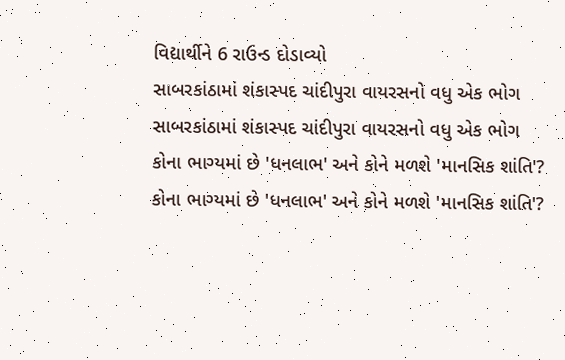વિદ્યાર્થીને 6 રાઉન્ડ દોડાવ્યો
સાબરકાંઠામાં શંકાસ્પદ ચાંદીપુરા વાયરસનો વધુ એક ભોગ
સાબરકાંઠામાં શંકાસ્પદ ચાંદીપુરા વાયરસનો વધુ એક ભોગ
કોના ભાગ્યમાં છે 'ધનલાભ' અને કોને મળશે 'માનસિક શાંતિ'?
કોના ભાગ્યમાં છે 'ધનલાભ' અને કોને મળશે 'માનસિક શાંતિ'?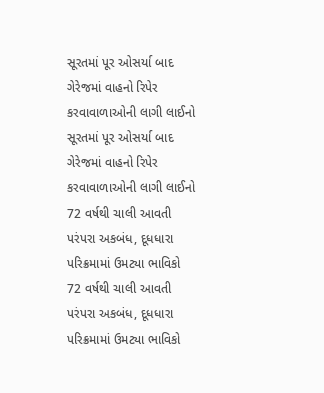સૂરતમાં પૂર ઓસર્યા બાદ ગેરેજમાં વાહનો રિપેર કરવાવાળાઓની લાગી લાઈનો
સૂરતમાં પૂર ઓસર્યા બાદ ગેરેજમાં વાહનો રિપેર કરવાવાળાઓની લાગી લાઈનો
72 વર્ષથી ચાલી આવતી પરંપરા અકબંધ, દૂધધારા પરિક્રમામાં ઉમટ્યા ભાવિકો
72 વર્ષથી ચાલી આવતી પરંપરા અકબંધ, દૂધધારા પરિક્રમામાં ઉમટ્યા ભાવિકો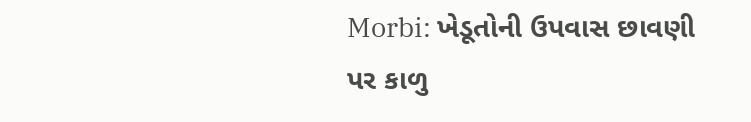Morbi: ખેડૂતોની ઉપવાસ છાવણી પર કાળુ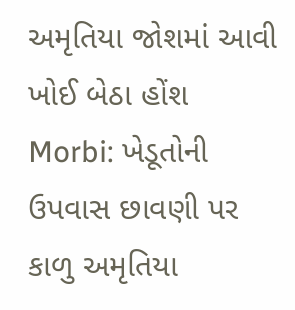અમૃતિયા જોશમાં આવી ખોઈ બેઠા હોંશ
Morbi: ખેડૂતોની ઉપવાસ છાવણી પર કાળુ અમૃતિયા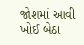જોશમાં આવી ખોઈ બેઠા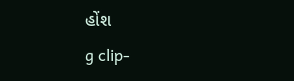હોંશ
g clip-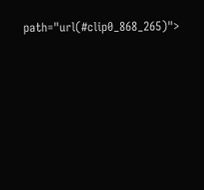path="url(#clip0_868_265)">